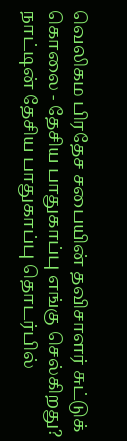வெலிகம பிரதேச சபையின் தவிசாளர் சுட்டுக் கொலை - தேசிய பாதுகாப்பு எங்கு செல்கிறது?
நாட்டின் தேசிய பாதுகாப்பு தொடர்பில்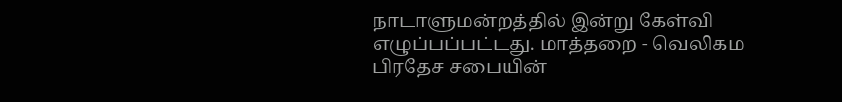நாடாளுமன்றத்தில் இன்று கேள்வி எழுப்பப்பட்டது. மாத்தறை - வெலிகம பிரதேச சபையின்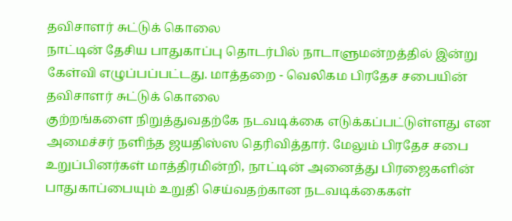தவிசாளர் சுட்டுக் கொலை
நாட்டின் தேசிய பாதுகாப்பு தொடர்பில் நாடாளுமன்றத்தில் இன்று கேள்வி எழுப்பப்பட்டது. மாத்தறை - வெலிகம பிரதேச சபையின் தவிசாளர் சுட்டுக் கொலை
குற்றங்களை நிறுத்துவதற்கே நடவடிக்கை எடுக்கப்பட்டுள்ளது என அமைச்சர் நளிந்த ஜயதிஸ்ஸ தெரிவித்தார். மேலும் பிரதேச சபை உறுப்பினர்கள் மாத்திரமின்றி, நாட்டின் அனைத்து பிரஜைகளின் பாதுகாப்பையும் உறுதி செய்வதற்கான நடவடிக்கைகள்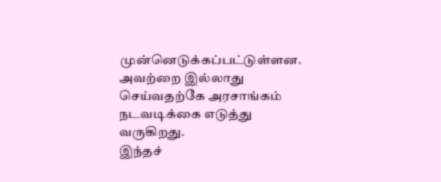முன்னெடுக்கப்பட்டுள்ளன. அவற்றை இல்லாது செய்வதற்கே அரசாங்கம் நடவடிக்கை எடுத்து வருகிறது.
இந்தச்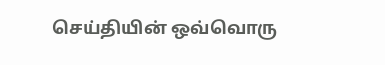செய்தியின் ஒவ்வொரு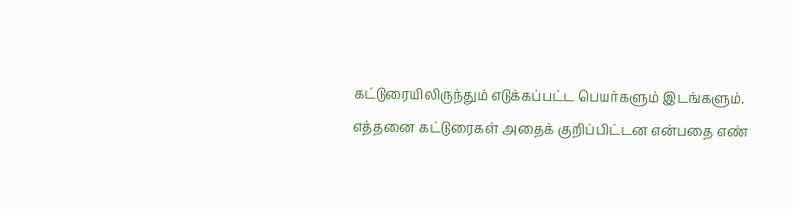கட்டுரையிலிருந்தும் எடுக்கப்பட்ட பெயர்களும் இடங்களும். எத்தனை கட்டுரைகள் அதைக் குறிப்பிட்டன என்பதை எண்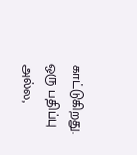காட்டுகிறது.
ஒரு பதிப்பு அல்ல,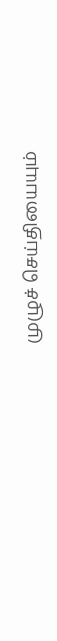முழுச் செய்தியையும்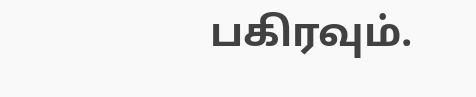பகிரவும்.